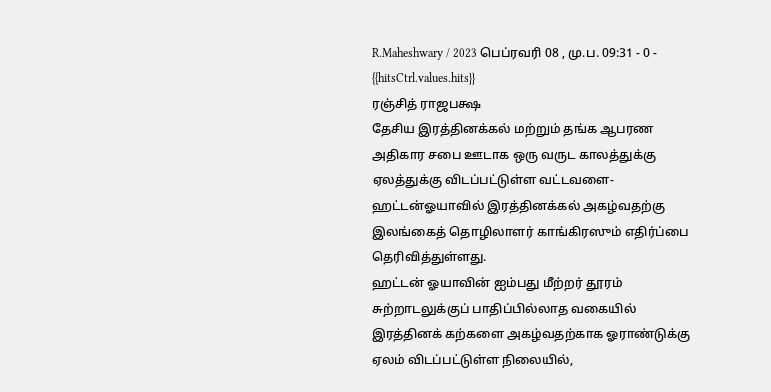R.Maheshwary / 2023 பெப்ரவரி 08 , மு.ப. 09:31 - 0 - {{hitsCtrl.values.hits}}
ரஞ்சித் ராஜபக்ஷ
தேசிய இரத்தினக்கல் மற்றும் தங்க ஆபரண அதிகார சபை ஊடாக ஒரு வருட காலத்துக்கு ஏலத்துக்கு விடப்பட்டுள்ள வட்டவளை- ஹட்டன்ஓயாவில் இரத்தினக்கல் அகழ்வதற்கு இலங்கைத் தொழிலாளர் காங்கிரஸும் எதிர்ப்பை தெரிவித்துள்ளது.
ஹட்டன் ஓயாவின் ஐம்பது மீற்றர் தூரம் சுற்றாடலுக்குப் பாதிப்பில்லாத வகையில் இரத்தினக் கற்களை அகழ்வதற்காக ஓராண்டுக்கு ஏலம் விடப்பட்டுள்ள நிலையில்,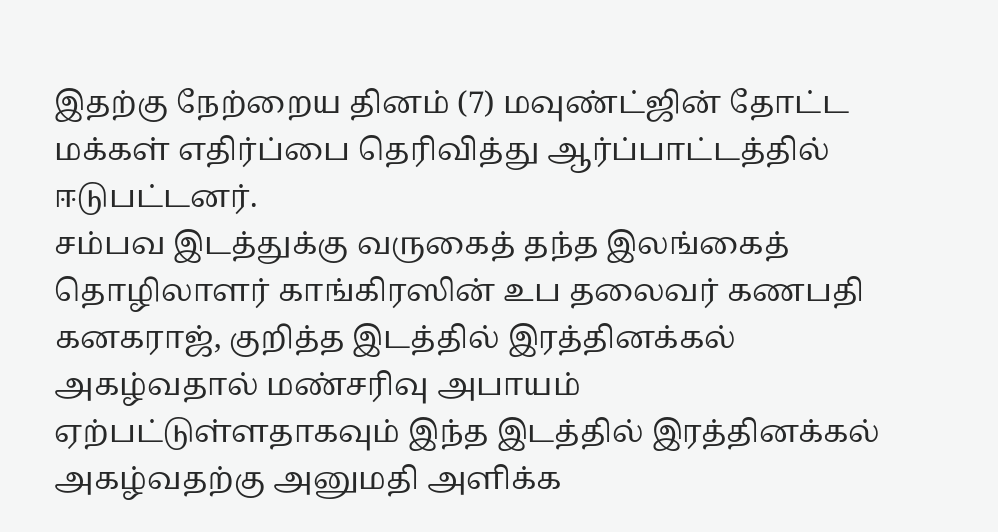இதற்கு நேற்றைய தினம் (7) மவுண்ட்ஜின் தோட்ட மக்கள் எதிர்ப்பை தெரிவித்து ஆர்ப்பாட்டத்தில் ஈடுபட்டனர்.
சம்பவ இடத்துக்கு வருகைத் தந்த இலங்கைத் தொழிலாளர் காங்கிரஸின் உப தலைவர் கணபதி கனகராஜ், குறித்த இடத்தில் இரத்தினக்கல் அகழ்வதால் மண்சரிவு அபாயம் ஏற்பட்டுள்ளதாகவும் இந்த இடத்தில் இரத்தினக்கல் அகழ்வதற்கு அனுமதி அளிக்க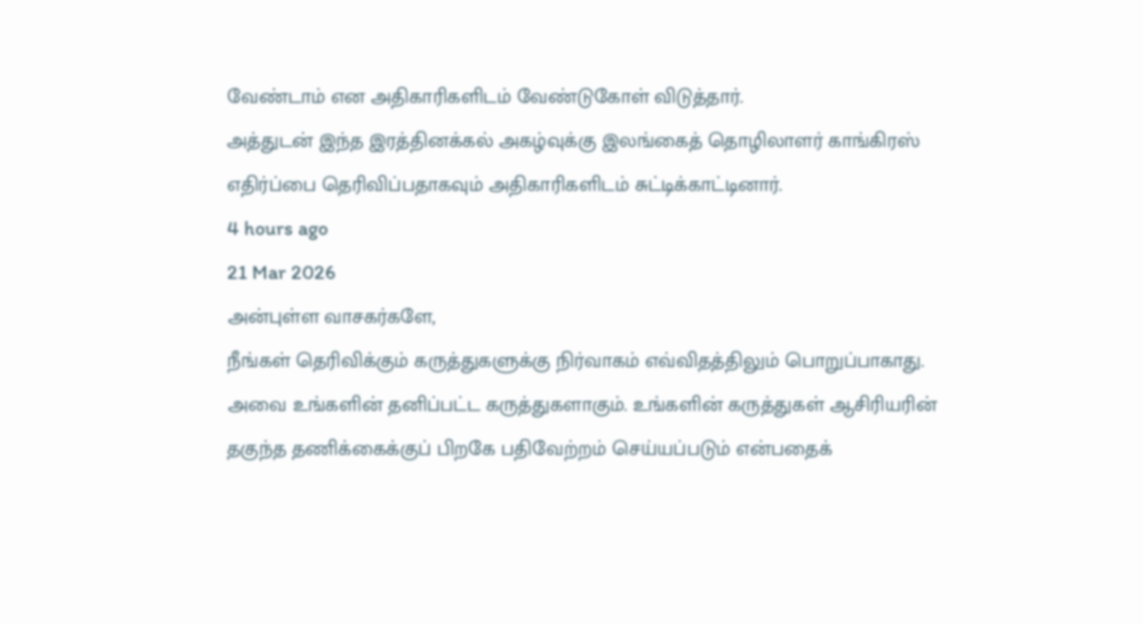வேண்டாம் என அதிகாரிகளிடம் வேண்டுகோள் விடுத்தார்.
அத்துடன் இந்த இரத்தினக்கல் அகழ்வுக்கு இலங்கைத் தொழிலாளர் காங்கிரஸ் எதிர்ப்பை தெரிவிப்பதாகவும் அதிகாரிகளிடம் சுட்டிக்காட்டினார்.
4 hours ago
21 Mar 2026
அன்புள்ள வாசகர்களே,
நீங்கள் தெரிவிக்கும் கருத்துகளுக்கு நிர்வாகம் எவ்விதத்திலும் பொறுப்பாகாது. அவை உங்களின் தனிப்பட்ட கருத்துகளாகும். உங்களின் கருத்துகள் ஆசிரியரின் தகுந்த தணிக்கைக்குப் பிறகே பதிவேற்றம் செய்யப்படும் என்பதைக்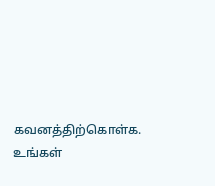கவனத்திற்கொள்க. உங்கள்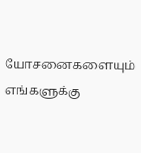யோசனைகளையும் எங்களுக்கு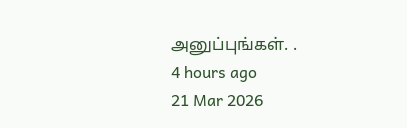அனுப்புங்கள். .
4 hours ago
21 Mar 2026